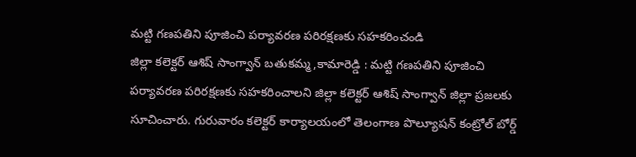మట్టి గణపతిని పూజించి పర్యావరణ పరిరక్షణకు సహకరించండి
జిల్లా కలెక్టర్ ఆశిష్ సాంగ్వాన్ బతుకమ్మ ,కామారెడ్డి : మట్టి గణపతిని పూజించి పర్యావరణ పరిరక్షణకు సహకరించాలని జిల్లా కలెక్టర్ ఆశిష్ సాంగ్వాన్ జిల్లా ప్రజలకు సూచించారు. గురువారం కలెక్టర్ కార్యాలయంలో తెలంగాణ పొల్యూషన్ కంట్రోల్ బోర్డ్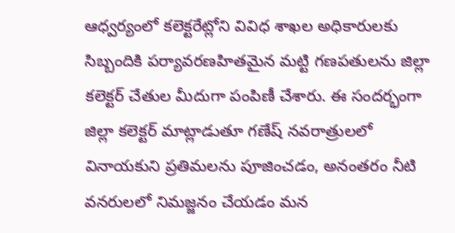ఆధ్వర్యంలో కలెక్టరేట్లోని వివిధ శాఖల అధికారులకు సిబ్బందికి పర్యావరణహితమైన మట్టి గణపతులను జిల్లా కలెక్టర్ చేతుల మీదుగా పంపిణీ చేశారు. ఈ సందర్భంగా జిల్లా కలెక్టర్ మాట్లాడుతూ గణేష్ నవరాత్రులలో వినాయకుని ప్రతిమలను పూజించడం, అనంతరం నీటి వనరులలో నిమజ్జనం చేయడం మన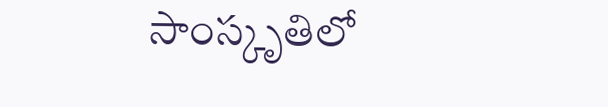సాంస్కృతిలో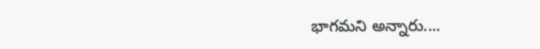భాగమని అన్నారు....